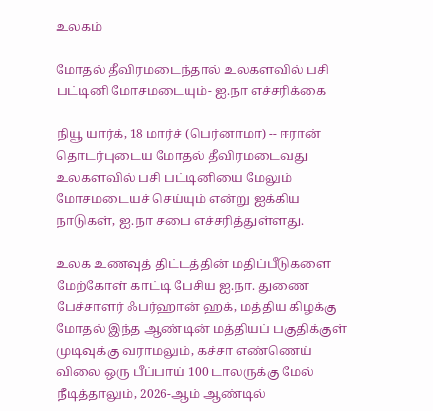உலகம்

மோதல் தீவிரமடைந்தால் உலகளவில் பசி பட்டினி மோசமடையும்- ஐ.நா எச்சரிக்கை

நியூ யார்க், 18 மார்ச் (பெர்னாமா) -- ஈரான் தொடர்புடைய மோதல் தீவிரமடைவது உலகளவில் பசி பட்டினியை மேலும் மோசமடையச் செய்யும் என்று ஐக்கிய நாடுகள், ஐ.நா சபை எச்சரித்துள்ளது.

உலக உணவுத் திட்டத்தின் மதிப்பீடுகளை மேற்கோள் காட்டி பேசிய ஐ.நா. துணை பேச்சாளர் ஃபர்ஹான் ஹக், மத்திய கிழக்கு மோதல் இந்த ஆண்டின் மத்தியப் பகுதிக்குள் முடிவுக்கு வராமலும், கச்சா எண்ணெய் விலை ஒரு பீப்பாய் 100 டாலருக்கு மேல் நீடித்தாலும், 2026-ஆம் ஆண்டில்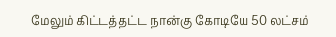மேலும் கிட்டத்தட்ட நான்கு கோடியே 50 லட்சம்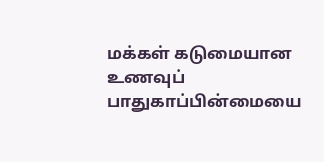மக்கள் கடுமையான உணவுப் பாதுகாப்பின்மையை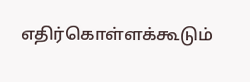எதிர்கொள்ளக்கூடும்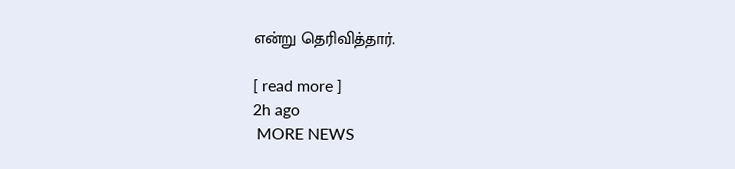என்று தெரிவித்தார்.

[ read more ]
2h ago
 MORE NEWS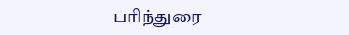பரிந்துரை